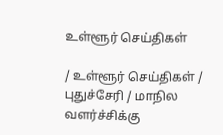உள்ளூர் செய்திகள்

/ உள்ளூர் செய்திகள் / புதுச்சேரி / மாநில வளர்ச்சிக்கு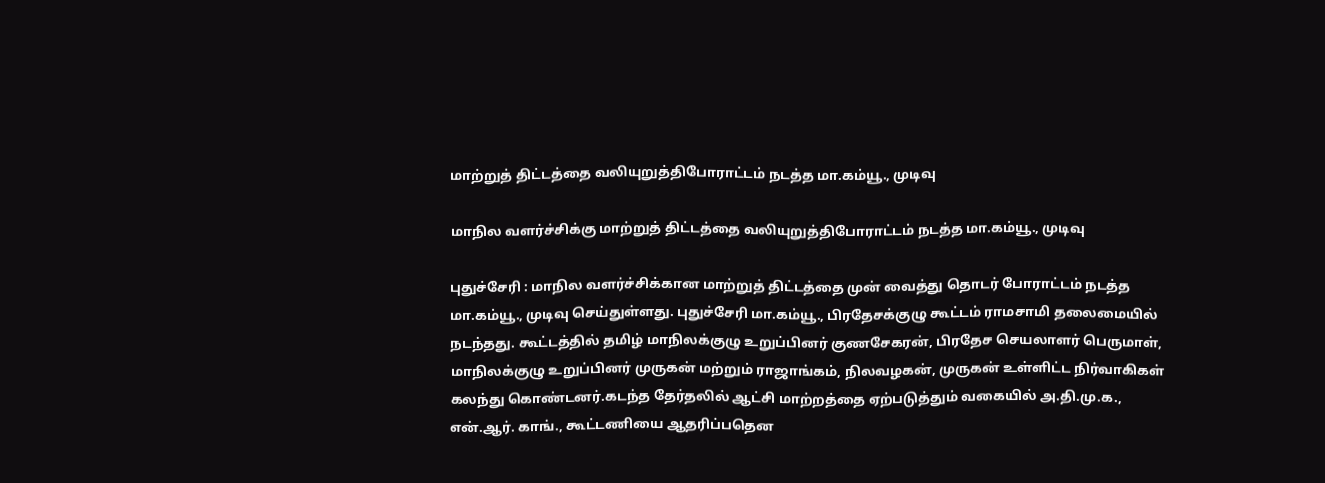மாற்றுத் திட்டத்தை வலியுறுத்திபோராட்டம் நடத்த மா.கம்யூ., முடிவு

மாநில வளர்ச்சிக்கு மாற்றுத் திட்டத்தை வலியுறுத்திபோராட்டம் நடத்த மா.கம்யூ., முடிவு

புதுச்சேரி : மாநில வளர்ச்சிக்கான மாற்றுத் திட்டத்தை முன் வைத்து தொடர் போராட்டம் நடத்த மா.கம்யூ., முடிவு செய்துள்ளது. புதுச்சேரி மா.கம்யூ., பிரதேசக்குழு கூட்டம் ராமசாமி தலைமையில் நடந்தது. கூட்டத்தில் தமிழ் மாநிலக்குழு உறுப்பினர் குணசேகரன், பிரதேச செயலாளர் பெருமாள், மாநிலக்குழு உறுப்பினர் முருகன் மற்றும் ராஜாங்கம், நிலவழகன், முருகன் உள்ளிட்ட நிர்வாகிகள் கலந்து கொண்டனர்.கடந்த தேர்தலில் ஆட்சி மாற்றத்தை ஏற்படுத்தும் வகையில் அ.தி.மு.க., என்.ஆர். காங்., கூட்டணியை ஆதரிப்பதென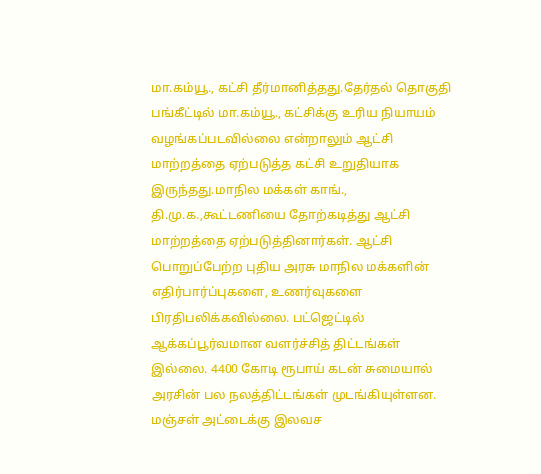மா.கம்யூ., கட்சி தீர்மானித்தது.தேர்தல் தொகுதி பங்கீட்டில் மா.கம்யூ., கட்சிக்கு உரிய நியாயம் வழங்கப்படவில்லை என்றாலும் ஆட்சி மாற்றத்தை ஏற்படுத்த கட்சி உறுதியாக இருந்தது.மாநில மக்கள் காங்., தி.மு.க.,கூட்டணியை தோற்கடித்து ஆட்சி மாற்றத்தை ஏற்படுத்தினார்கள். ஆட்சி பொறுப்பேற்ற புதிய அரசு மாநில மக்களின் எதிர்பார்ப்புகளை, உணர்வுகளை பிரதிபலிக்கவில்லை. பட்ஜெட்டில் ஆக்கப்பூர்வமான வளர்ச்சித் திட்டங்கள் இல்லை. 4400 கோடி ரூபாய் கடன் சுமையால் அரசின் பல நலத்திட்டங்கள் முடங்கியுள்ளன. மஞ்சள் அட்டைக்கு இலவச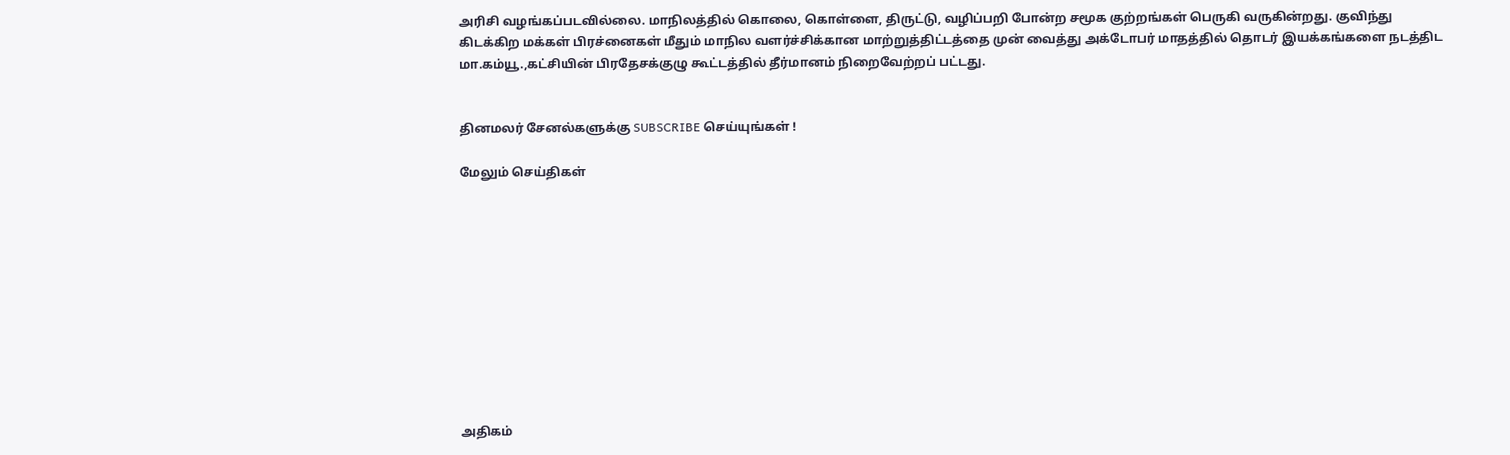அரிசி வழங்கப்படவில்லை. மாநிலத்தில் கொலை, கொள்ளை, திருட்டு, வழிப்பறி போன்ற சமூக குற்றங்கள் பெருகி வருகின்றது. குவிந்து கிடக்கிற மக்கள் பிரச்னைகள் மீதும் மாநில வளர்ச்சிக்கான மாற்றுத்திட்டத்தை முன் வைத்து அக்டோபர் மாதத்தில் தொடர் இயக்கங்களை நடத்திட மா.கம்யூ.,கட்சியின் பிரதேசக்குழு கூட்டத்தில் தீர்மானம் நிறைவேற்றப் பட்டது.


தினமலர் சேனல்களுக்கு SUBSCRIBE செய்யுங்கள் !

மேலும் செய்திகள்











அதிகம்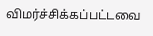விமர்ச்சிக்கப்பட்டவை